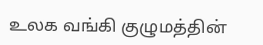உலக வங்கி குழுமத்தின்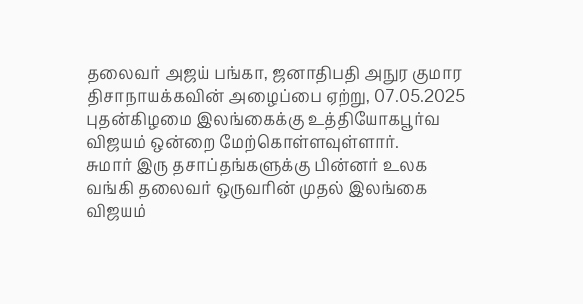தலைவர் அஜய் பங்கா, ஜனாதிபதி அநுர குமார திசாநாயக்கவின் அழைப்பை ஏற்று, 07.05.2025 புதன்கிழமை இலங்கைக்கு உத்தியோகபூர்வ விஜயம் ஒன்றை மேற்கொள்ளவுள்ளார்.
சுமார் இரு தசாப்தங்களுக்கு பின்னர் உலக வங்கி தலைவர் ஒருவரின் முதல் இலங்கை விஜயம்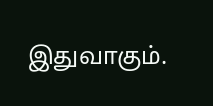இதுவாகும்.